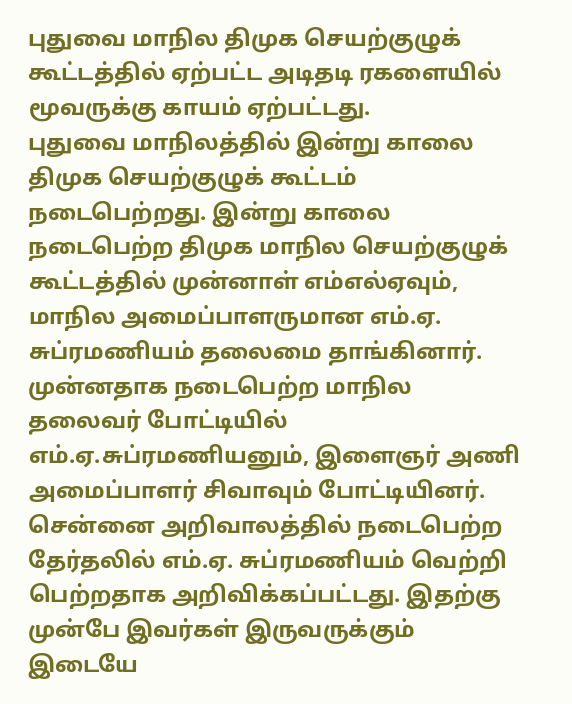புதுவை மாநில திமுக செயற்குழுக் கூட்டத்தில் ஏற்பட்ட அடிதடி ரகளையில் மூவருக்கு காயம் ஏற்பட்டது.
புதுவை மாநிலத்தில் இன்று காலை திமுக செயற்குழுக் கூட்டம் நடைபெற்றது. இன்று காலை நடைபெற்ற திமுக மாநில செயற்குழுக் கூட்டத்தில் முன்னாள் எம்எல்ஏவும், மாநில அமைப்பாளருமான எம்.ஏ. சுப்ரமணியம் தலைமை தாங்கினார்.
முன்னதாக நடைபெற்ற மாநில தலைவர் போட்டியில் எம்.ஏ.சுப்ரமணியனும், இளைஞர் அணி அமைப்பாளர் சிவாவும் போட்டியினர். சென்னை அறிவாலத்தில் நடைபெற்ற தேர்தலில் எம்.ஏ. சுப்ரமணியம் வெற்றி பெற்றதாக அறிவிக்கப்பட்டது. இதற்கு முன்பே இவர்கள் இருவருக்கும் இடையே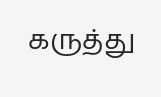கருத்து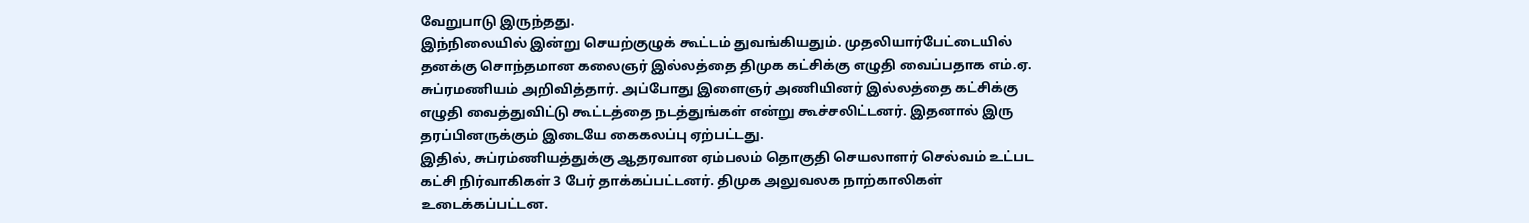வேறுபாடு இருந்தது.
இந்நிலையில் இன்று செயற்குழுக் கூட்டம் துவங்கியதும். முதலியார்பேட்டையில் தனக்கு சொந்தமான கலைஞர் இல்லத்தை திமுக கட்சிக்கு எழுதி வைப்பதாக எம்.ஏ. சுப்ரமணியம் அறிவித்தார். அப்போது இளைஞர் அணியினர் இல்லத்தை கட்சிக்கு எழுதி வைத்துவிட்டு கூட்டத்தை நடத்துங்கள் என்று கூச்சலிட்டனர். இதனால் இரு தரப்பினருக்கும் இடையே கைகலப்பு ஏற்பட்டது.
இதில், சுப்ரம்ணியத்துக்கு ஆதரவான ஏம்பலம் தொகுதி செயலாளர் செல்வம் உட்பட கட்சி நிர்வாகிகள் 3 பேர் தாக்கப்பட்டனர். திமுக அலுவலக நாற்காலிகள் உடைக்கப்பட்டன.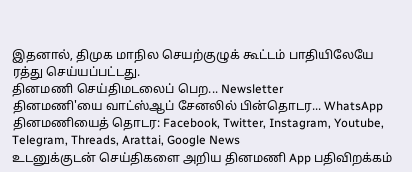இதனால், திமுக மாநில செயற்குழுக் கூட்டம் பாதியிலேயே ரத்து செய்யப்பட்டது.
தினமணி செய்திமடலைப் பெற... Newsletter
தினமணி'யை வாட்ஸ்ஆப் சேனலில் பின்தொடர... WhatsApp
தினமணியைத் தொடர: Facebook, Twitter, Instagram, Youtube, Telegram, Threads, Arattai, Google News
உடனுக்குடன் செய்திகளை அறிய தினமணி App பதிவிறக்கம்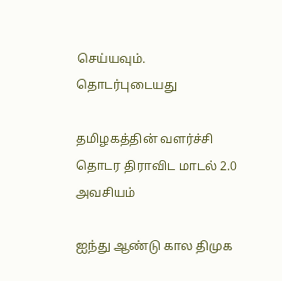செய்யவும்.
தொடர்புடையது

தமிழகத்தின் வளர்ச்சி தொடர திராவிட மாடல் 2.0 அவசியம்

ஐந்து ஆண்டு கால திமுக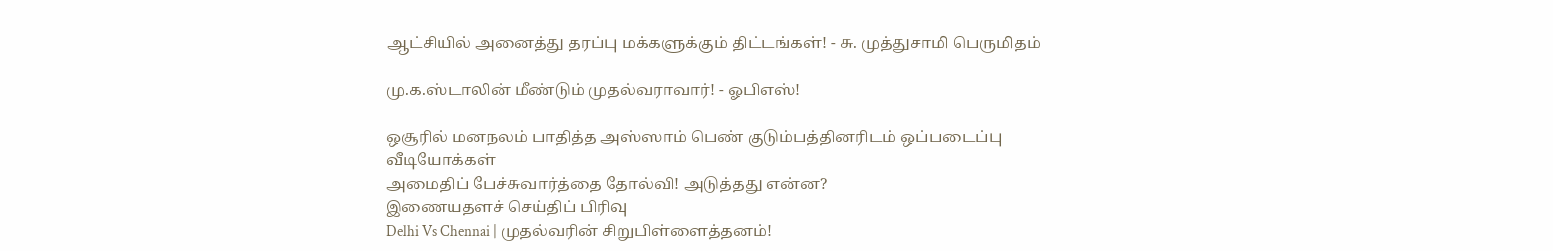ஆட்சியில் அனைத்து தரப்பு மக்களுக்கும் திட்டங்கள்! - சு. முத்துசாமி பெருமிதம்

மு.க.ஸ்டாலின் மீண்டும் முதல்வராவார்! - ஓபிஎஸ்!

ஒசூரில் மனநலம் பாதித்த அஸ்ஸாம் பெண் குடும்பத்தினரிடம் ஒப்படைப்பு
வீடியோக்கள்
அமைதிப் பேச்சுவார்த்தை தோல்வி! அடுத்தது என்ன?
இணையதளச் செய்திப் பிரிவு
Delhi Vs Chennai | முதல்வரின் சிறுபிள்ளைத்தனம்!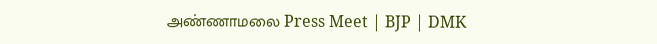அண்ணாமலை Press Meet | BJP | DMK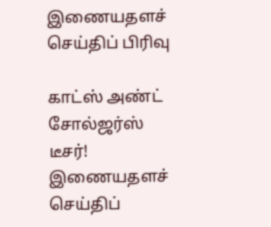இணையதளச் செய்திப் பிரிவு

காட்ஸ் அண்ட் சோல்ஜர்ஸ் டீசர்!
இணையதளச் செய்திப்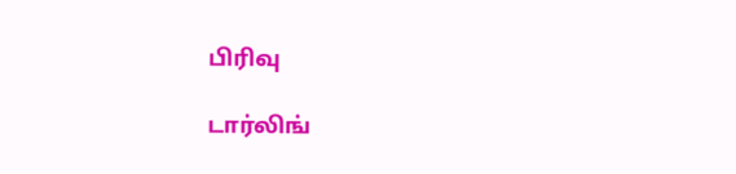பிரிவு

டார்லிங்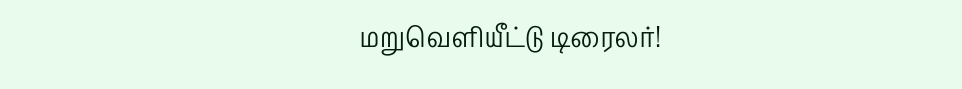மறுவெளியீட்டு டிரைலர்!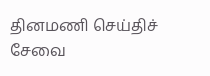தினமணி செய்திச் சேவை